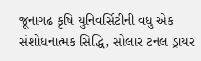જૂનાગઢ કૃષિ યુનિવર્સિટીની વધુ એક સંશોધનાત્મક સિદ્ધિ, સોલાર ટનલ ડ્રાયર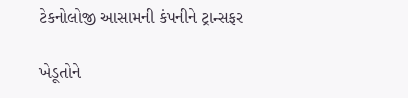ટેકનોલોજી આસામની કંપનીને ટ્રાન્સફર

ખેડૂતોને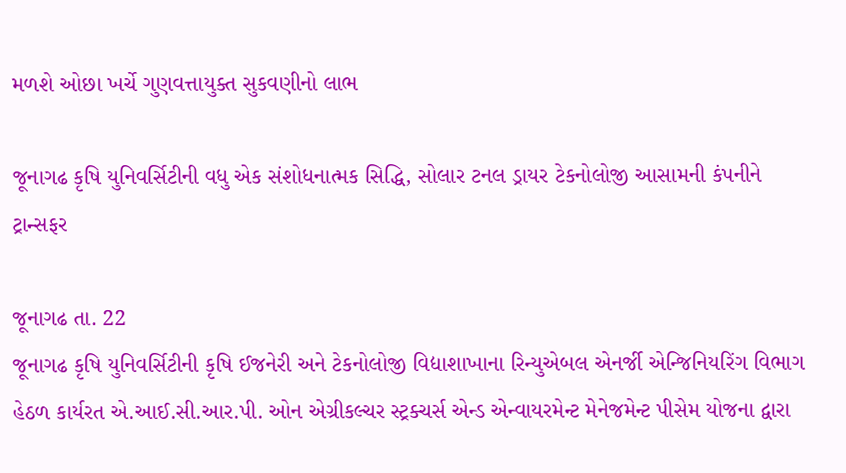મળશે ઓછા ખર્ચે ગુણવત્તાયુક્ત સુકવણીનો લાભ

જૂનાગઢ કૃષિ યુનિવર્સિટીની વધુ એક સંશોધનાત્મક સિદ્ધિ, સોલાર ટનલ ડ્રાયર ટેકનોલોજી આસામની કંપનીને ટ્રાન્સફર

જૂનાગઢ તા. 22
જૂનાગઢ કૃષિ યુનિવર્સિટીની કૃષિ ઈજનેરી અને ટેકનોલોજી વિદ્યાશાખાના રિન્યુએબલ એનર્જી એન્જિનિયરિંગ વિભાગ હેઠળ કાર્યરત એ.આઈ.સી.આર.પી. ઓન એગ્રીકલ્ચર સ્ટ્રક્ચર્સ એન્ડ એન્વાયરમેન્ટ મેનેજમેન્ટ પીસેમ યોજના દ્વારા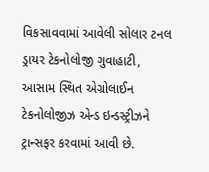વિકસાવવામાં આવેલી સોલાર ટનલ ડ્રાયર ટેકનોલોજી ગુવાહાટી, આસામ સ્થિત એગ્રોલાઈન ટેકનોલોજીઝ એન્ડ ઇન્ડસ્ટ્રીઝને ટ્રાન્સફર કરવામાં આવી છે.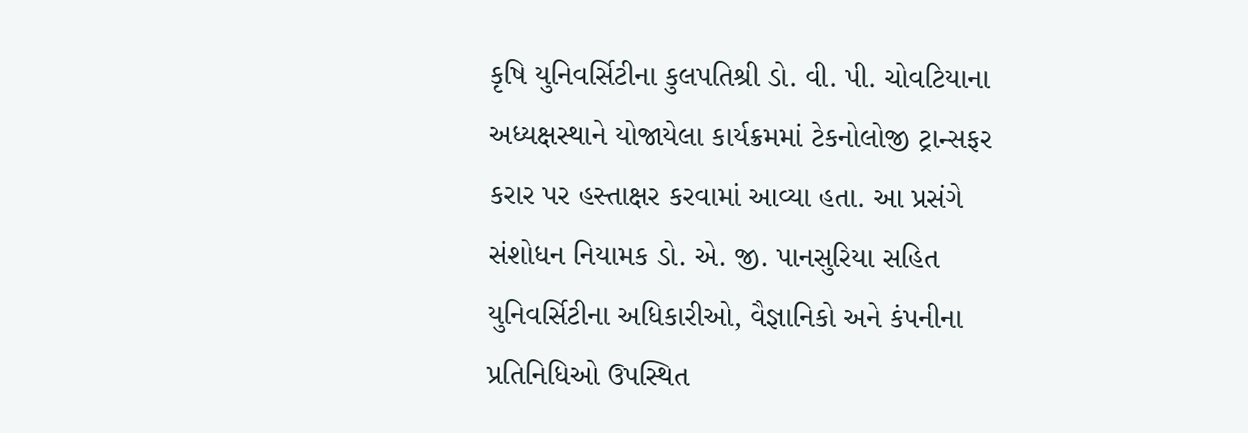કૃષિ યુનિવર્સિટીના કુલપતિશ્રી ડો. વી. પી. ચોવટિયાના અધ્યક્ષસ્થાને યોજાયેલા કાર્યક્રમમાં ટેકનોલોજી ટ્રાન્સફર કરાર પર હસ્તાક્ષર કરવામાં આવ્યા હતા. આ પ્રસંગે સંશોધન નિયામક ડો. એ. જી. પાનસુરિયા સહિત યુનિવર્સિટીના અધિકારીઓ, વૈજ્ઞાનિકો અને કંપનીના પ્રતિનિધિઓ ઉપસ્થિત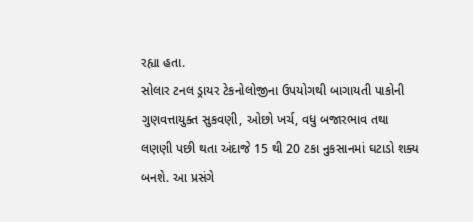રહ્યા હતા.
સોલાર ટનલ ડ્રાયર ટેકનોલોજીના ઉપયોગથી બાગાયતી પાકોની ગુણવત્તાયુક્ત સુકવણી, ઓછો ખર્ચ, વધુ બજારભાવ તથા લણણી પછી થતા અંદાજે 15 થી 20 ટકા નુકસાનમાં ઘટાડો શક્ય બનશે. આ પ્રસંગે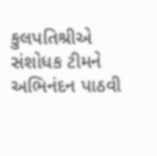કુલપતિશ્રીએ સંશોધક ટીમને અભિનંદન પાઠવી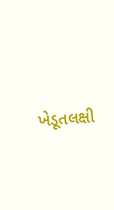ખેડૂતલક્ષી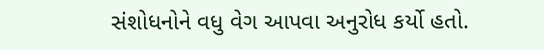સંશોધનોને વધુ વેગ આપવા અનુરોધ કર્યો હતો.